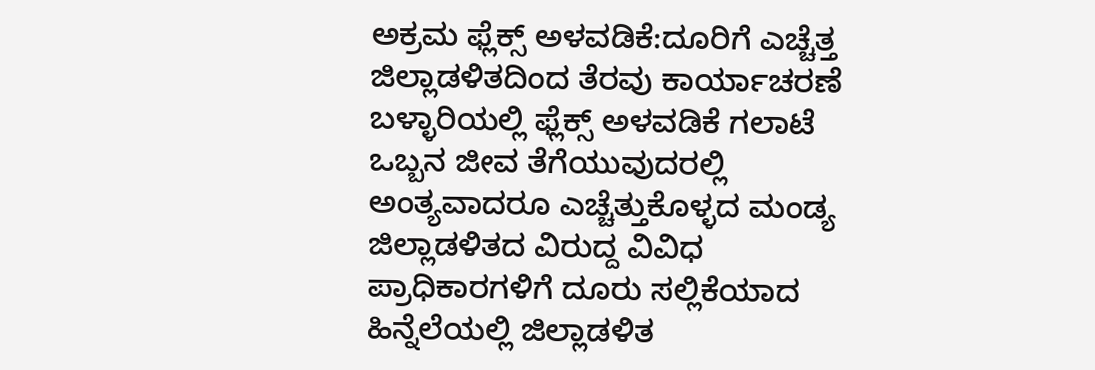ಅಕ್ರಮ ಫ್ಲೆಕ್ಸ್ ಅಳವಡಿಕೆ:ದೂರಿಗೆ ಎಚ್ಚೆತ್ತ ಜಿಲ್ಲಾಡಳಿತದಿಂದ ತೆರವು ಕಾರ್ಯಾಚರಣೆ
ಬಳ್ಳಾರಿಯಲ್ಲಿ ಫ್ಲೆಕ್ಸ್ ಅಳವಡಿಕೆ ಗಲಾಟೆ ಒಬ್ಬನ ಜೀವ ತೆಗೆಯುವುದರಲ್ಲಿ ಅಂತ್ಯವಾದರೂ ಎಚ್ಚೆತ್ತುಕೊಳ್ಳದ ಮಂಡ್ಯ ಜಿಲ್ಲಾಡಳಿತದ ವಿರುದ್ದ ವಿವಿಧ ಪ್ರಾಧಿಕಾರಗಳಿಗೆ ದೂರು ಸಲ್ಲಿಕೆಯಾದ ಹಿನ್ನೆಲೆಯಲ್ಲಿ ಜಿಲ್ಲಾಡಳಿತ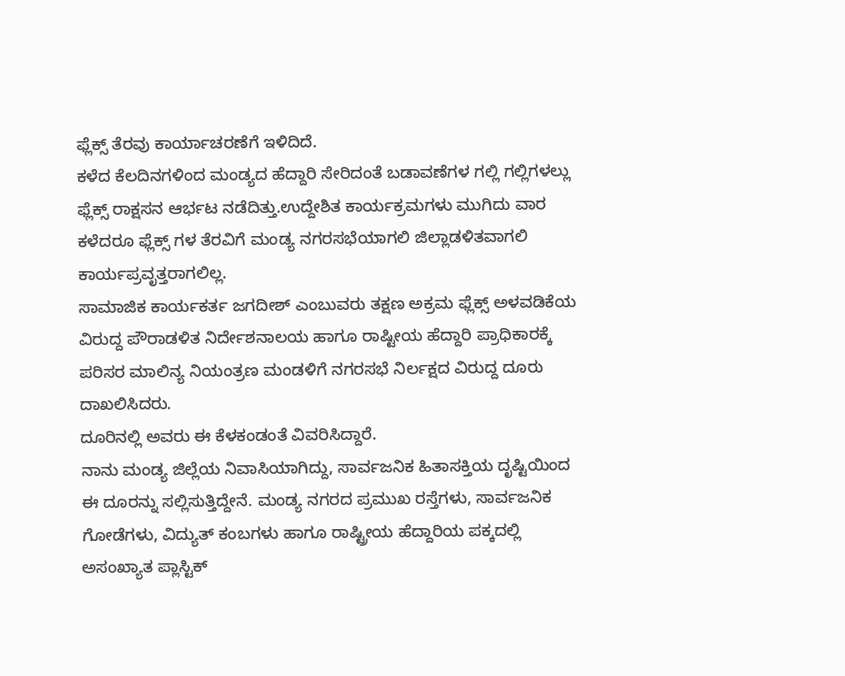ಫ್ಲೆಕ್ಸ್ ತೆರವು ಕಾರ್ಯಾಚರಣೆಗೆ ಇಳಿದಿದೆ.
ಕಳೆದ ಕೆಲದಿನಗಳಿಂದ ಮಂಡ್ಯದ ಹೆದ್ದಾರಿ ಸೇರಿದಂತೆ ಬಡಾವಣೆಗಳ ಗಲ್ಲಿ ಗಲ್ಲಿಗಳಲ್ಲು ಫ್ಲೆಕ್ಸ್ ರಾಕ್ಷಸನ ಆರ್ಭಟ ನಡೆದಿತ್ತು.ಉದ್ದೇಶಿತ ಕಾರ್ಯಕ್ರಮಗಳು ಮುಗಿದು ವಾರ ಕಳೆದರೂ ಫ್ಲೆಕ್ಸ್ ಗಳ ತೆರವಿಗೆ ಮಂಡ್ಯ ನಗರಸಭೆಯಾಗಲಿ ಜಿಲ್ಲಾಡಳಿತವಾಗಲಿ ಕಾರ್ಯಪ್ರವೃತ್ತರಾಗಲಿಲ್ಲ.
ಸಾಮಾಜಿಕ ಕಾರ್ಯಕರ್ತ ಜಗದೀಶ್ ಎಂಬುವರು ತಕ್ಷಣ ಅಕ್ರಮ ಫ್ಲೆಕ್ಸ್ ಅಳವಡಿಕೆಯ ವಿರುದ್ದ ಪೌರಾಡಳಿತ ನಿರ್ದೇಶನಾಲಯ ಹಾಗೂ ರಾಷ್ಟೀಯ ಹೆದ್ದಾರಿ ಪ್ರಾಧಿಕಾರಕ್ಕೆ ಪರಿಸರ ಮಾಲಿನ್ಯ ನಿಯಂತ್ರಣ ಮಂಡಳಿಗೆ ನಗರಸಭೆ ನಿರ್ಲಕ್ಷದ ವಿರುದ್ದ ದೂರು ದಾಖಲಿಸಿದರು.
ದೂರಿನಲ್ಲಿ ಅವರು ಈ ಕೆಳಕಂಡಂತೆ ವಿವರಿಸಿದ್ದಾರೆ.
ನಾನು ಮಂಡ್ಯ ಜಿಲ್ಲೆಯ ನಿವಾಸಿಯಾಗಿದ್ದು, ಸಾರ್ವಜನಿಕ ಹಿತಾಸಕ್ತಿಯ ದೃಷ್ಟಿಯಿಂದ ಈ ದೂರನ್ನು ಸಲ್ಲಿಸುತ್ತಿದ್ದೇನೆ. ಮಂಡ್ಯ ನಗರದ ಪ್ರಮುಖ ರಸ್ತೆಗಳು, ಸಾರ್ವಜನಿಕ ಗೋಡೆಗಳು, ವಿದ್ಯುತ್ ಕಂಬಗಳು ಹಾಗೂ ರಾಷ್ಟ್ರೀಯ ಹೆದ್ದಾರಿಯ ಪಕ್ಕದಲ್ಲಿ ಅಸಂಖ್ಯಾತ ಪ್ಲಾಸ್ಟಿಕ್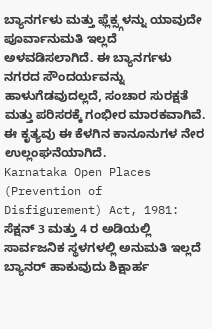ಬ್ಯಾನರ್ಗಳು ಮತ್ತು ಫ್ಲೆಕ್ಸ್ಗಳನ್ನು ಯಾವುದೇ ಪೂರ್ವಾನುಮತಿ ಇಲ್ಲದೆ ಅಳವಡಿಸಲಾಗಿದೆ. ಈ ಬ್ಯಾನರ್ಗಳು ನಗರದ ಸೌಂದರ್ಯವನ್ನು ಹಾಳುಗೆಡವುದಲ್ಲದೆ, ಸಂಚಾರ ಸುರಕ್ಷತೆ ಮತ್ತು ಪರಿಸರಕ್ಕೆ ಗಂಭೀರ ಮಾರಕವಾಗಿವೆ.
ಈ ಕೃತ್ಯವು ಈ ಕೆಳಗಿನ ಕಾನೂನುಗಳ ನೇರ ಉಲ್ಲಂಘನೆಯಾಗಿದೆ.
Karnataka Open Places (Prevention of Disfigurement) Act, 1981: ಸೆಕ್ಷನ್ 3 ಮತ್ತು 4 ರ ಅಡಿಯಲ್ಲಿ ಸಾರ್ವಜನಿಕ ಸ್ಥಳಗಳಲ್ಲಿ ಅನುಮತಿ ಇಲ್ಲದೆ ಬ್ಯಾನರ್ ಹಾಕುವುದು ಶಿಕ್ಷಾರ್ಹ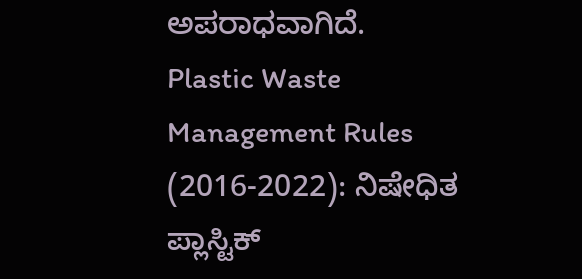ಅಪರಾಧವಾಗಿದೆ.
Plastic Waste Management Rules (2016-2022): ನಿಷೇಧಿತ ಪ್ಲಾಸ್ಟಿಕ್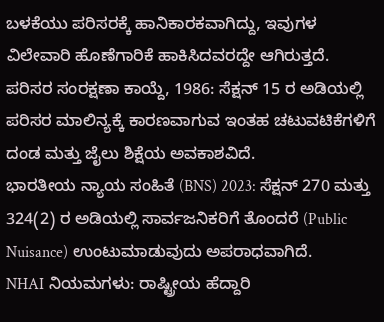ಬಳಕೆಯು ಪರಿಸರಕ್ಕೆ ಹಾನಿಕಾರಕವಾಗಿದ್ದು, ಇವುಗಳ ವಿಲೇವಾರಿ ಹೊಣೆಗಾರಿಕೆ ಹಾಕಿಸಿದವರದ್ದೇ ಆಗಿರುತ್ತದೆ.
ಪರಿಸರ ಸಂರಕ್ಷಣಾ ಕಾಯ್ದೆ, 1986: ಸೆಕ್ಷನ್ 15 ರ ಅಡಿಯಲ್ಲಿ ಪರಿಸರ ಮಾಲಿನ್ಯಕ್ಕೆ ಕಾರಣವಾಗುವ ಇಂತಹ ಚಟುವಟಿಕೆಗಳಿಗೆ ದಂಡ ಮತ್ತು ಜೈಲು ಶಿಕ್ಷೆಯ ಅವಕಾಶವಿದೆ.
ಭಾರತೀಯ ನ್ಯಾಯ ಸಂಹಿತೆ (BNS) 2023: ಸೆಕ್ಷನ್ 270 ಮತ್ತು 324(2) ರ ಅಡಿಯಲ್ಲಿ ಸಾರ್ವಜನಿಕರಿಗೆ ತೊಂದರೆ (Public Nuisance) ಉಂಟುಮಾಡುವುದು ಅಪರಾಧವಾಗಿದೆ.
NHAI ನಿಯಮಗಳು: ರಾಷ್ಟ್ರೀಯ ಹೆದ್ದಾರಿ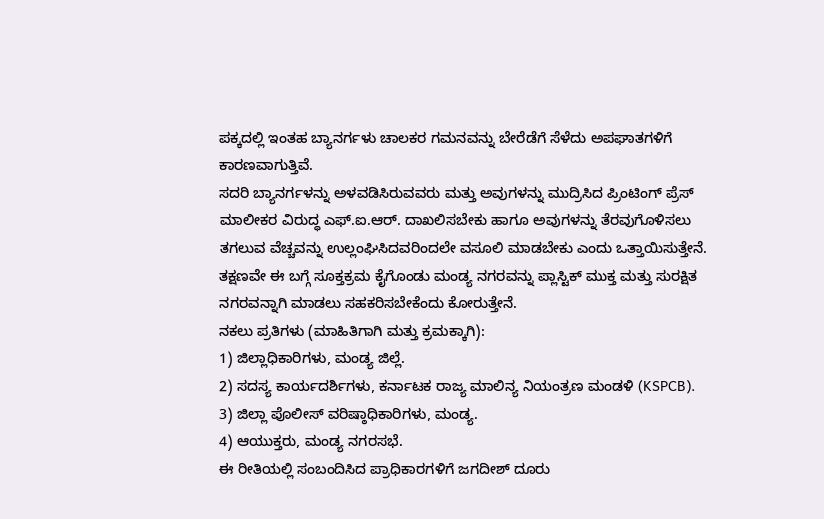ಪಕ್ಕದಲ್ಲಿ ಇಂತಹ ಬ್ಯಾನರ್ಗಳು ಚಾಲಕರ ಗಮನವನ್ನು ಬೇರೆಡೆಗೆ ಸೆಳೆದು ಅಪಘಾತಗಳಿಗೆ ಕಾರಣವಾಗುತ್ತಿವೆ.
ಸದರಿ ಬ್ಯಾನರ್ಗಳನ್ನು ಅಳವಡಿಸಿರುವವರು ಮತ್ತು ಅವುಗಳನ್ನು ಮುದ್ರಿಸಿದ ಪ್ರಿಂಟಿಂಗ್ ಪ್ರೆಸ್ ಮಾಲೀಕರ ವಿರುದ್ಧ ಎಫ್.ಐ.ಆರ್. ದಾಖಲಿಸಬೇಕು ಹಾಗೂ ಅವುಗಳನ್ನು ತೆರವುಗೊಳಿಸಲು ತಗಲುವ ವೆಚ್ಚವನ್ನು ಉಲ್ಲಂಘಿಸಿದವರಿಂದಲೇ ವಸೂಲಿ ಮಾಡಬೇಕು ಎಂದು ಒತ್ತಾಯಿಸುತ್ತೇನೆ.
ತಕ್ಷಣವೇ ಈ ಬಗ್ಗೆ ಸೂಕ್ತಕ್ರಮ ಕೈಗೊಂಡು ಮಂಡ್ಯ ನಗರವನ್ನು ಪ್ಲಾಸ್ಟಿಕ್ ಮುಕ್ತ ಮತ್ತು ಸುರಕ್ಷಿತ ನಗರವನ್ನಾಗಿ ಮಾಡಲು ಸಹಕರಿಸಬೇಕೆಂದು ಕೋರುತ್ತೇನೆ.
ನಕಲು ಪ್ರತಿಗಳು (ಮಾಹಿತಿಗಾಗಿ ಮತ್ತು ಕ್ರಮಕ್ಕಾಗಿ):
1) ಜಿಲ್ಲಾಧಿಕಾರಿಗಳು, ಮಂಡ್ಯ ಜಿಲ್ಲೆ.
2) ಸದಸ್ಯ ಕಾರ್ಯದರ್ಶಿಗಳು, ಕರ್ನಾಟಕ ರಾಜ್ಯ ಮಾಲಿನ್ಯ ನಿಯಂತ್ರಣ ಮಂಡಳಿ (KSPCB).
3) ಜಿಲ್ಲಾ ಪೊಲೀಸ್ ವರಿಷ್ಠಾಧಿಕಾರಿಗಳು, ಮಂಡ್ಯ.
4) ಆಯುಕ್ತರು, ಮಂಡ್ಯ ನಗರಸಭೆ.
ಈ ರೀತಿಯಲ್ಲಿ ಸಂಬಂದಿಸಿದ ಪ್ರಾಧಿಕಾರಗಳಿಗೆ ಜಗದೀಶ್ ದೂರು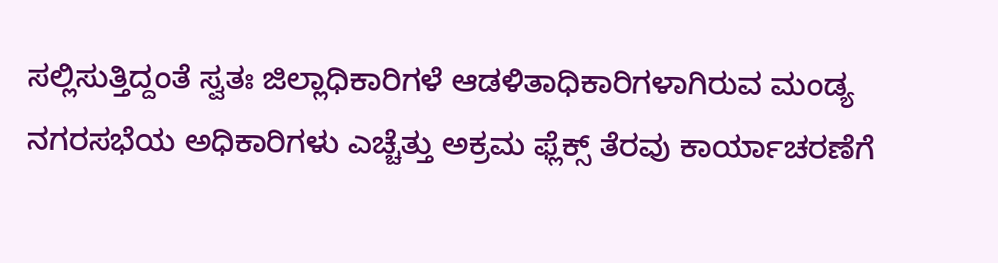ಸಲ್ಲಿಸುತ್ತಿದ್ದಂತೆ ಸ್ವತಃ ಜಿಲ್ಲಾಧಿಕಾರಿಗಳೆ ಆಡಳಿತಾಧಿಕಾರಿಗಳಾಗಿರುವ ಮಂಡ್ಯ ನಗರಸಭೆಯ ಅಧಿಕಾರಿಗಳು ಎಚ್ಚೆತ್ತು ಅಕ್ರಮ ಫ್ಲೆಕ್ಸ್ ತೆರವು ಕಾರ್ಯಾಚರಣೆಗೆ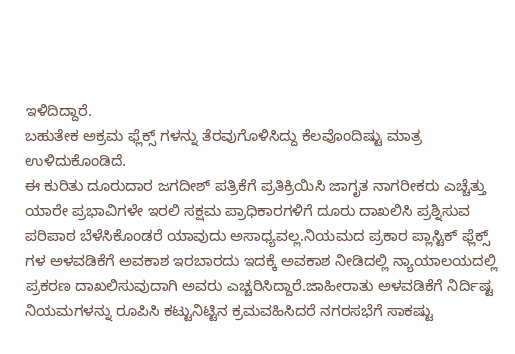ಇಳಿದಿದ್ದಾರೆ.
ಬಹುತೇಕ ಅಕ್ರಮ ಫ್ಲೆಕ್ಸ್ ಗಳನ್ನು ತೆರವುಗೊಳಿಸಿದ್ದು ಕೆಲವೊಂದಿಷ್ಟು ಮಾತ್ರ ಉಳಿದುಕೊಂಡಿದೆ.
ಈ ಕುರಿತು ದೂರುದಾರ ಜಗದೀಶ್ ಪತ್ರಿಕೆಗೆ ಪ್ರತಿಕ್ರಿಯಿಸಿ ಜಾಗೃತ ನಾಗರೀಕರು ಎಚ್ಚೆತ್ತು ಯಾರೇ ಪ್ರಭಾವಿಗಳೇ ಇರಲಿ ಸಕ್ಷಮ ಪ್ರಾಧಿಕಾರಗಳಿಗೆ ದೂರು ದಾಖಲಿಸಿ ಪ್ರಶ್ನಿಸುವ ಪರಿಪಾಠ ಬೆಳೆಸಿಕೊಂಡರೆ ಯಾವುದು ಅಸಾಧ್ಯವಲ್ಲ.ನಿಯಮದ ಪ್ರಕಾರ ಪ್ಲಾಸ್ಟಿಕ್ ಫ್ಲೆಕ್ಸ್ ಗಳ ಅಳವಡಿಕೆಗೆ ಅವಕಾಶ ಇರಬಾರದು ಇದಕ್ಕೆ ಅವಕಾಶ ನೀಡಿದಲ್ಲಿ ನ್ಯಾಯಾಲಯದಲ್ಲಿ ಪ್ರಕರಣ ದಾಖಲಿಸುವುದಾಗಿ ಅವರು ಎಚ್ಚರಿಸಿದ್ದಾರೆ.ಜಾಹೀರಾತು ಅಳವಡಿಕೆಗೆ ನಿರ್ದಿಷ್ಟ ನಿಯಮಗಳನ್ನು ರೂಪಿಸಿ ಕಟ್ಟುನಿಟ್ಟಿನ ಕ್ರಮವಹಿಸಿದರೆ ನಗರಸಭೆಗೆ ಸಾಕಷ್ಟು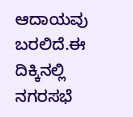ಆದಾಯವು ಬರಲಿದೆ.ಈ ದಿಕ್ಕಿನಲ್ಲಿ ನಗರಸಭೆ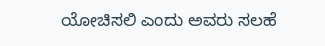ಯೋಚಿಸಲಿ ಎಂದು ಅವರು ಸಲಹೆ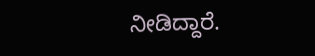ನೀಡಿದ್ದಾರೆ.